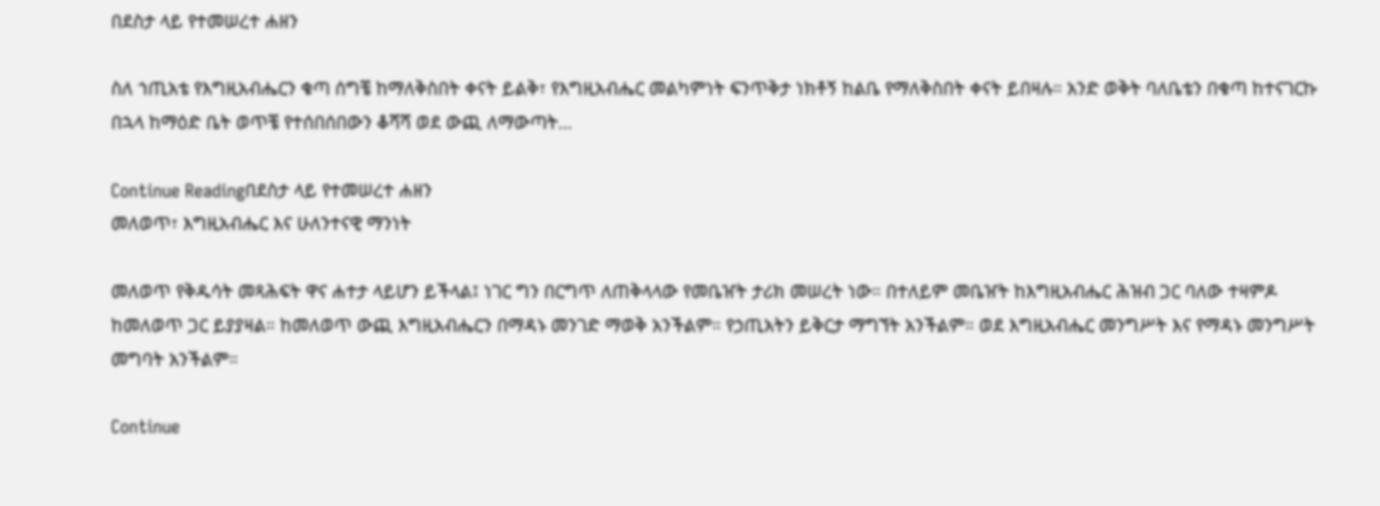በደስታ ላይ የተመሠረተ ሐዘን

ስለ ኀጢአቴ የእግዚአብሔርን ቁጣ ሰግቼ ከማለቅስበት ቀናት ይልቅ፣ የእግዚአብሔር መልካምነት ፍንጥቅታ ነክቶኝ ከልቤ የማለቅስበት ቀናት ይበዛሉ። አንድ ወቅት ባለቤቴን በቁጣ ከተናገርኩ በኋላ ከማዕድ ቤት ወጥቼ የተሰበሰበውን ቆሻሻ ወደ ውጪ ለማውጣት…

Continue Readingበደስታ ላይ የተመሠረተ ሐዘን
መለወጥ፣ እግዚአብሔር እና ሁለንተናዊ ማንነት

መለወጥ የቅዱሳት መጻሕፍት ዋና ሐተታ ላይሆን ይችላል፤ ነገር ግን በርግጥ ለጠቅላላው የመቤዠት ታሪክ መሠረት ነው። በተለይም መቤዠት ከእግዚአብሔር ሕዝብ ጋር ባለው ተዛምዶ ከመለወጥ ጋር ይያያዛል። ከመለወጥ ውጪ እግዚአብሔርን በማዳኑ መንገድ ማወቅ አንችልም። የኃጢአትን ይቅርታ ማግኘት አንችልም። ወደ እግዚአብሔር መንግሥት እና የማዳኑ መንግሥት መግባት አንችልም።

Continue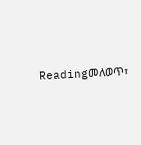Readingመለወጥ፣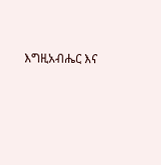እግዚአብሔር እና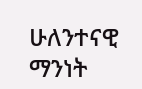ሁለንተናዊ ማንነት